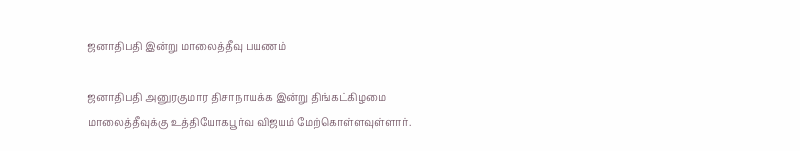ஜனாதிபதி இன்று மாலைத்தீவு பயணம்

ஜனாதிபதி அனுரகுமார திசாநாயக்க இன்று திங்கட்கிழமை மாலைத்தீவுக்கு உத்தியோகபூர்வ விஜயம் மேற்கொள்ளவுள்ளார்.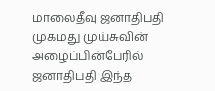மாலைதீவு ஜனாதிபதி முகமது முய்சுவின் அழைப்பின்பேரில் ஜனாதிபதி இந்த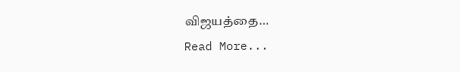விஜயத்தை…
Read More...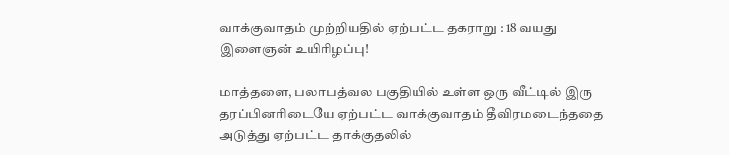வாக்குவாதம் முற்றியதில் ஏற்பட்ட தகராறு : 18 வயது இளைஞன் உயிரிழப்பு!

மாத்தளை, பலாபத்வல பகுதியில் உள்ள ஒரு வீட்டில் இரு தரப்பினரிடையே ஏற்பட்ட வாக்குவாதம் தீவிரமடைந்ததை அடுத்து ஏற்பட்ட தாக்குதலில்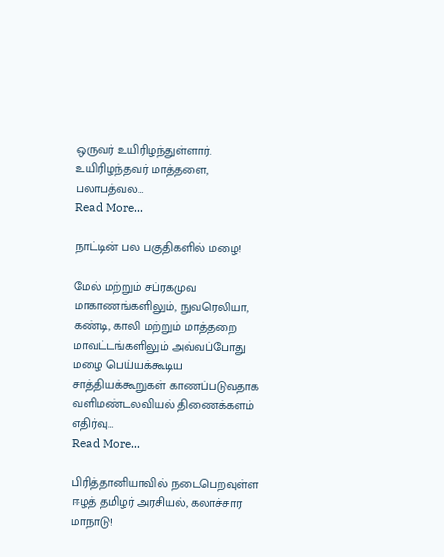ஒருவர் உயிரிழந்துள்ளார். உயிரிழந்தவர் மாத்தளை, பலாபத்வல…
Read More...

நாட்டின் பல பகுதிகளில் மழை!

மேல் மற்றும் சப்ரகமுவ மாகாணங்களிலும், நுவரெலியா, கண்டி, காலி மற்றும் மாத்தறை மாவட்டங்களிலும் அவ்வப்போது மழை பெய்யக்கூடிய சாத்தியக்கூறுகள் காணப்படுவதாக வளிமண்டலவியல் திணைக்களம் எதிர்வு…
Read More...

பிரித்தானியாவில் நடைபெறவுள்ள ஈழத் தமிழர் அரசியல், கலாச்சார மாநாடு!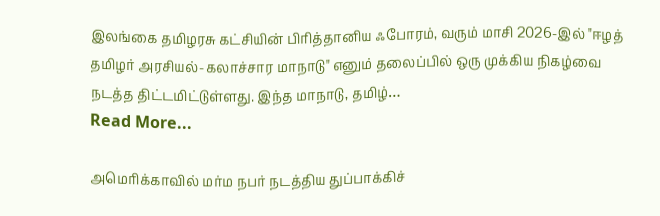இலங்கை தமிழரசு கட்சியின் பிரித்தானிய ஃபோரம், வரும் மாசி 2026-இல் "ஈழத் தமிழர் அரசியல்-கலாச்சார மாநாடு" எனும் தலைப்பில் ஒரு முக்கிய நிகழ்வை நடத்த திட்டமிட்டுள்ளது. இந்த மாநாடு, தமிழ்…
Read More...

அமெரிக்காவில் மர்ம நபர் நடத்திய துப்பாக்கிச்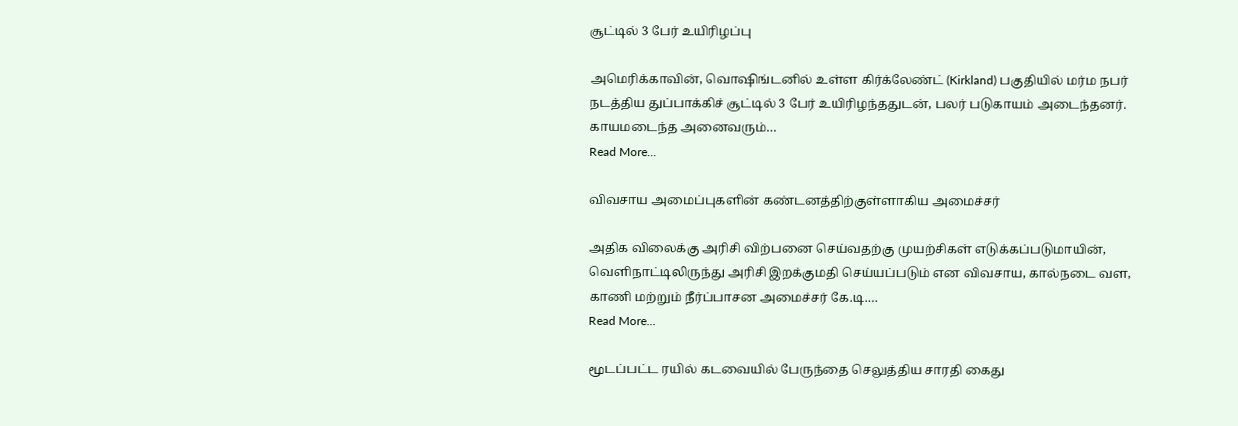சூட்டில் 3 பேர் உயிரிழப்பு

அமெரிக்காவின், வொஷிங்டனில் உள்ள கிர்க்லேண்ட் (Kirkland) பகுதியில் மர்ம நபர் நடத்திய துப்பாக்கிச் சூட்டில் 3 பேர் உயிரிழந்ததுடன், பலர் படுகாயம் அடைந்தனர். காயமடைந்த அனைவரும்…
Read More...

விவசாய அமைப்புகளின் கண்டனத்திற்குள்ளாகிய அமைச்சர்

அதிக விலைக்கு அரிசி விற்பனை செய்வதற்கு முயற்சிகள் எடுக்கப்படுமாயின், வெளிநாட்டிலிருந்து அரிசி இறக்குமதி செய்யப்படும் என விவசாய, கால்நடை வள, காணி மற்றும் நீர்ப்பாசன அமைச்சர் கே.டி.…
Read More...

மூடப்பட்ட ரயில் கடவையில் பேருந்தை செலுத்திய சாரதி கைது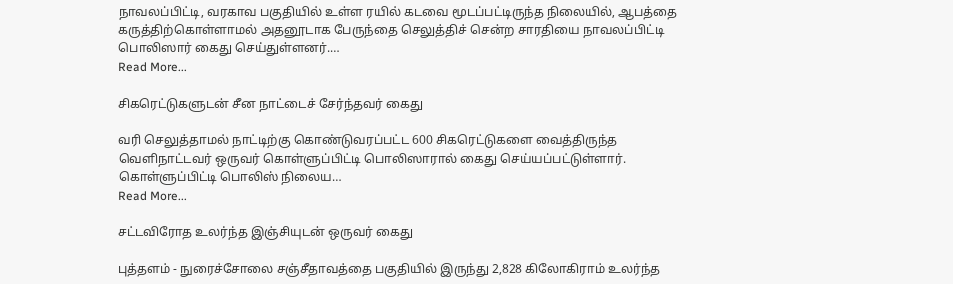நாவலப்பிட்டி, வரகாவ பகுதியில் உள்ள ரயில் கடவை மூடப்பட்டிருந்த நிலையில், ஆபத்தை கருத்திற்கொள்ளாமல் அதனூடாக பேருந்தை செலுத்திச் சென்ற சாரதியை நாவலப்பிட்டி பொலிஸார் கைது செய்துள்ளனர்.…
Read More...

சிகரெட்டுகளுடன் சீன நாட்டைச் சேர்ந்தவர் கைது

வரி செலுத்தாமல் நாட்டிற்கு கொண்டுவரப்பட்ட 600 சிகரெட்டுகளை வைத்திருந்த வெளிநாட்டவர் ஒருவர் கொள்ளுப்பிட்டி பொலிஸாரால் கைது செய்யப்பட்டுள்ளார். கொள்ளுப்பிட்டி பொலிஸ் நிலைய…
Read More...

சட்டவிரோத உலர்ந்த இஞ்சியுடன் ஒருவர் கைது

புத்தளம் - நுரைச்சோலை சஞ்சீதாவத்தை பகுதியில் இருந்து 2,828 கிலோகிராம் உலர்ந்த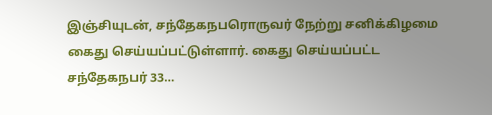இஞ்சியுடன், சந்தேகநபரொருவர் நேற்று சனிக்கிழமை கைது செய்யப்பட்டுள்ளார். கைது செய்யப்பட்ட சந்தேகநபர் 33…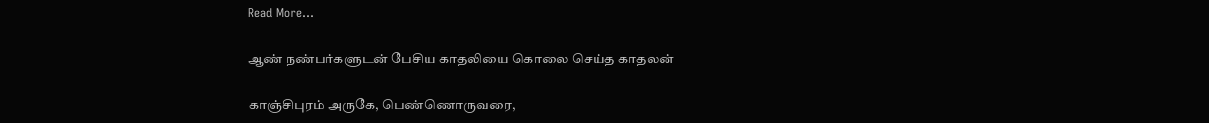Read More...

ஆண் நண்பர்களுடன் பேசிய காதலியை கொலை செய்த காதலன்

காஞ்சிபுரம் அருகே, பெண்ணொருவரை,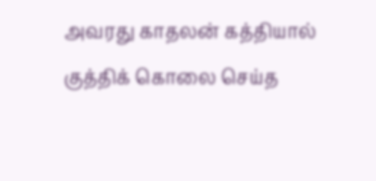அவரது காதலன் கத்தியால் குத்திக் கொலை செய்த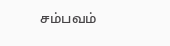சம்பவம்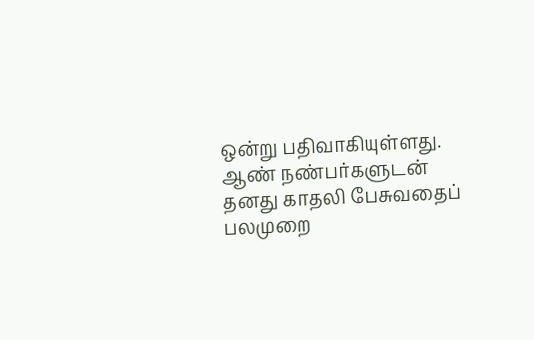ஒன்று பதிவாகியுள்ளது. ஆண் நண்பர்களுடன் தனது காதலி பேசுவதைப் பலமுறை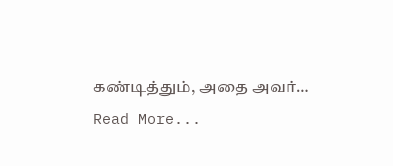கண்டித்தும், அதை அவர்…
Read More...